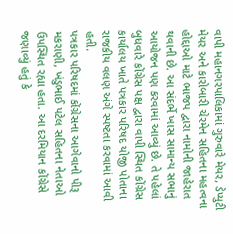વાપી મહાનગરપાલિકામાં ગુરુવારે મેયર, ડેપ્યુટી મેયર અને કારોબારી ચેરમેન સહિતના મહત્વના હોદ્દાઓ માટે ભાજપ દ્વારા નામોની જાહેરાત થવાની છે. આ સંદર્ભે ખાસ સામાન્ય સભાનું આયોજન પણ કરવામાં આવ્યું છે. તે પહેલાં બુધવારે કોંગ્રેસ પક્ષ દ્વારા વાપી સ્થિત કોંગ્રેસ કાર્યાલય ખાતે પત્રકાર પરિષદ યોજી પોતાના રાજકીય વલણ અંગે સ્પષ્ટતા કરવામાં આવી હતી.
પત્રકાર પરિષદમાં કોંગ્રેસના આગેવાનો પીરૂ મકરાણી, ખંડુભાઈ પટેલ સહિતના નેતાઓ ઉપસ્થિત રહ્યા હતા. આ દરમિયાન કોંગ્રેસે જણાવ્યું હતું કે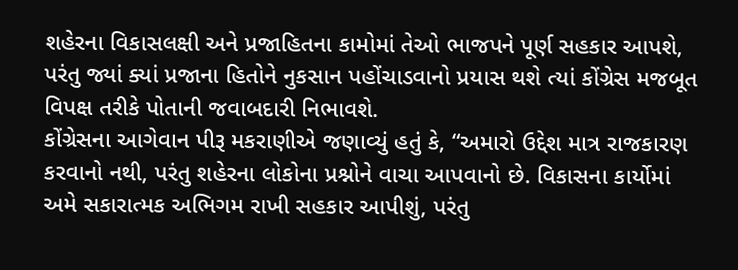શહેરના વિકાસલક્ષી અને પ્રજાહિતના કામોમાં તેઓ ભાજપને પૂર્ણ સહકાર આપશે, પરંતુ જ્યાં ક્યાં પ્રજાના હિતોને નુકસાન પહોંચાડવાનો પ્રયાસ થશે ત્યાં કોંગ્રેસ મજબૂત વિપક્ષ તરીકે પોતાની જવાબદારી નિભાવશે.
કોંગ્રેસના આગેવાન પીરૂ મકરાણીએ જણાવ્યું હતું કે, “અમારો ઉદ્દેશ માત્ર રાજકારણ કરવાનો નથી, પરંતુ શહેરના લોકોના પ્રશ્નોને વાચા આપવાનો છે. વિકાસના કાર્યોમાં અમે સકારાત્મક અભિગમ રાખી સહકાર આપીશું, પરંતુ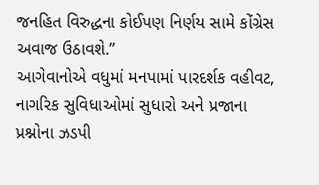જનહિત વિરુદ્ધના કોઈપણ નિર્ણય સામે કોંગ્રેસ અવાજ ઉઠાવશે.”
આગેવાનોએ વધુમાં મનપામાં પારદર્શક વહીવટ, નાગરિક સુવિધાઓમાં સુધારો અને પ્રજાના પ્રશ્નોના ઝડપી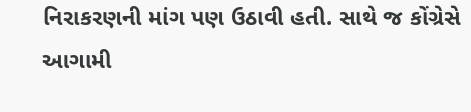નિરાકરણની માંગ પણ ઉઠાવી હતી. સાથે જ કોંગ્રેસે આગામી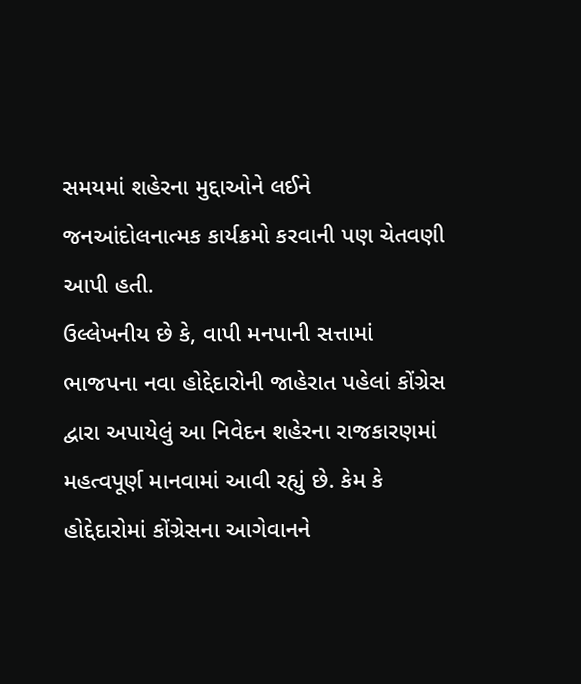સમયમાં શહેરના મુદ્દાઓને લઈને જનઆંદોલનાત્મક કાર્યક્રમો કરવાની પણ ચેતવણી આપી હતી.
ઉલ્લેખનીય છે કે, વાપી મનપાની સત્તામાં ભાજપના નવા હોદ્દેદારોની જાહેરાત પહેલાં કોંગ્રેસ દ્વારા અપાયેલું આ નિવેદન શહેરના રાજકારણમાં મહત્વપૂર્ણ માનવામાં આવી રહ્યું છે. કેમ કે હોદ્દેદારોમાં કોંગ્રેસના આગેવાનને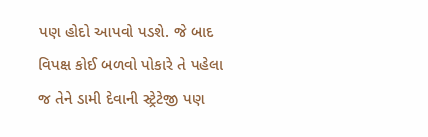પણ હોદો આપવો પડશે. જે બાદ વિપક્ષ કોઈ બળવો પોકારે તે પહેલા જ તેને ડામી દેવાની સ્ટ્રેટેજી પણ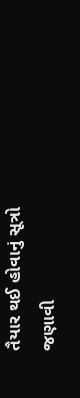તૈયાર થઈ હોવાનું સૂત્રો જણાવી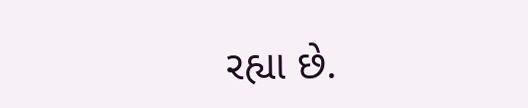રહ્યા છે.